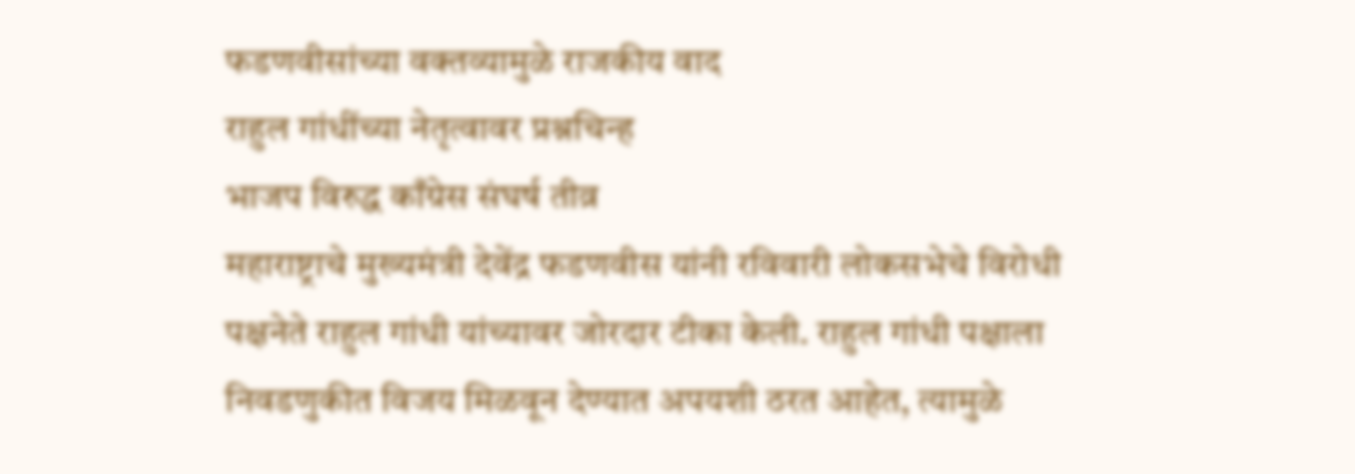फडणवीसांच्या वक्तव्यामुळे राजकीय वाद
राहुल गांधींच्या नेतृत्वावर प्रश्नचिन्ह
भाजप विरुद्ध काँग्रेस संघर्ष तीव्र
महाराष्ट्राचे मुख्यमंत्री देवेंद्र फडणवीस यांनी रविवारी लोकसभेचे विरोधी पक्षनेते राहुल गांधी यांच्यावर जोरदार टीका केली. राहुल गांधी पक्षाला निवडणुकीत विजय मिळवून देण्यात अपयशी ठरत आहेत, त्यामुळे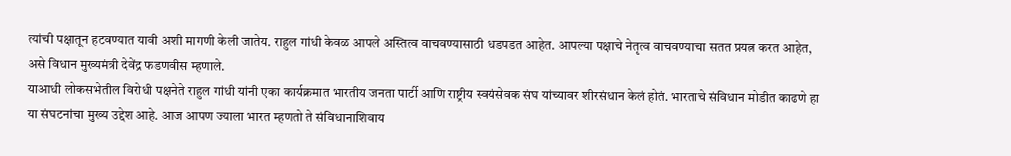त्यांची पक्षातून हटवण्यात यावी अशी मागणी केली जातेय. राहुल गांधी केवळ आपले अस्तित्व वाचवण्यासाठी धडपडत आहेत. आपल्या पक्षाचे नेतृत्व वाचवण्याचा सतत प्रयत्न करत आहेत, असे विधान मुख्यमंत्री देवेंद्र फडणवीस म्हणाले.
याआधी लोकसभेतील विरोधी पक्षनेते राहुल गांधी यांनी एका कार्यक्रमात भारतीय जनता पार्टी आणि राष्ट्रीय स्वयंसेवक संघ यांच्यावर शीरसंधान केलं होतं. भारताचे संविधान मोडीत काढणे हा या संघटनांचा मुख्य उद्देश आहे. आज आपण ज्याला भारत म्हणतो ते संविधानाशिवाय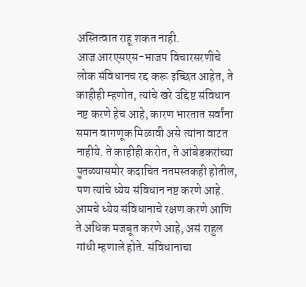अस्तित्वात राहू शकत नाही.
आज आरएसएस-भाजप विचारसरणीचे लोक संविधानच रद्द करू इच्छित आहेत, ते काहीही म्हणोत, त्यांचे खरे उद्दिष्ट संविधान नष्ट करणे हेच आहे, कारण भारतात सर्वांना समान वागणूक मिळावी असे त्यांना वाटत नाहीये. ते काहीही करोत, ते आंबेडकरांच्या पुतळ्यासमोर कदाचित नतमस्तकही होतील, पण त्यांचे ध्येय संविधान नष्ट करणे आहे.
आमचे ध्येय संविधानाचे रक्षण करणे आणि ते अधिक मजबूत करणे आहे, असं राहुल गांधी म्हणाले होते. संविधानाचा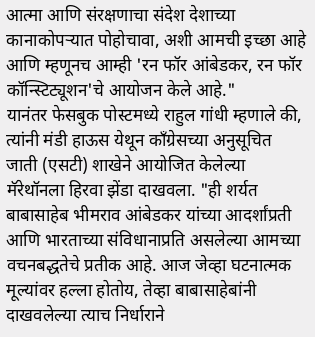आत्मा आणि संरक्षणाचा संदेश देशाच्या कानाकोपऱ्यात पोहोचावा, अशी आमची इच्छा आहे आणि म्हणूनच आम्ही 'रन फॉर आंबेडकर, रन फॉर कॉन्स्टिट्यूशन'चे आयोजन केले आहे."
यानंतर फेसबुक पोस्टमध्ये राहुल गांधी म्हणाले की, त्यांनी मंडी हाऊस येथून काँग्रेसच्या अनुसूचित जाती (एसटी) शाखेने आयोजित केलेल्या मॅरेथॉनला हिरवा झेंडा दाखवला. "ही शर्यत बाबासाहेब भीमराव आंबेडकर यांच्या आदर्शांप्रती आणि भारताच्या संविधानाप्रति असलेल्या आमच्या वचनबद्धतेचे प्रतीक आहे. आज जेव्हा घटनात्मक मूल्यांवर हल्ला होतोय, तेव्हा बाबासाहेबांनी दाखवलेल्या त्याच निर्धाराने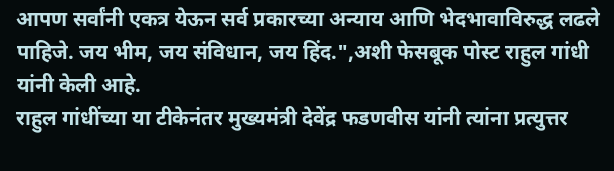आपण सर्वांनी एकत्र येऊन सर्व प्रकारच्या अन्याय आणि भेदभावाविरुद्ध लढले पाहिजे. जय भीम, जय संविधान, जय हिंद.",अशी फेसबूक पोस्ट राहुल गांधी यांनी केली आहे.
राहुल गांधींच्या या टीकेनंतर मुख्यमंत्री देवेंद्र फडणवीस यांनी त्यांना प्रत्युत्तर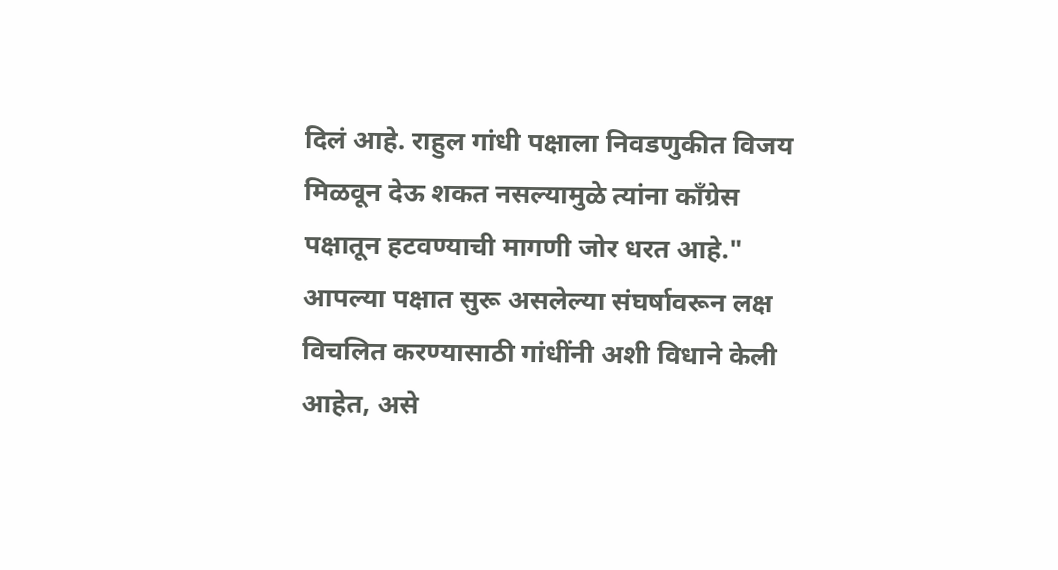दिलं आहे. राहुल गांधी पक्षाला निवडणुकीत विजय मिळवून देऊ शकत नसल्यामुळे त्यांना काँग्रेस पक्षातून हटवण्याची मागणी जोर धरत आहे." आपल्या पक्षात सुरू असलेल्या संघर्षावरून लक्ष विचलित करण्यासाठी गांधींनी अशी विधाने केली आहेत, असे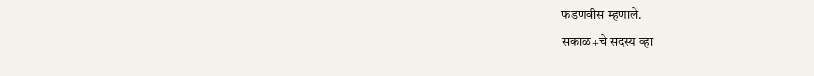फडणवीस म्हणाले.
सकाळ+चे सदस्य व्हा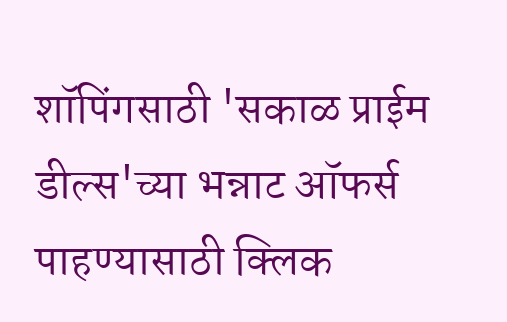शॉपिंगसाठी 'सकाळ प्राईम डील्स'च्या भन्नाट ऑफर्स पाहण्यासाठी क्लिक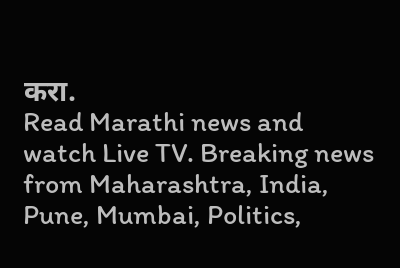करा.
Read Marathi news and watch Live TV. Breaking news from Maharashtra, India, Pune, Mumbai, Politics,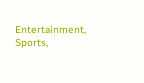Entertainment, Sports,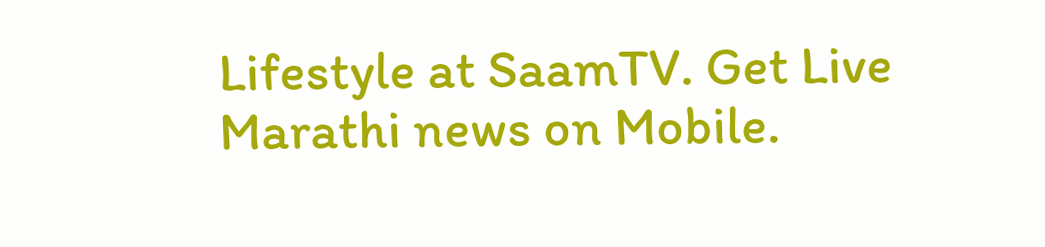Lifestyle at SaamTV. Get Live Marathi news on Mobile.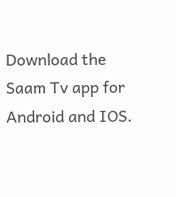Download the Saam Tv app for Android and IOS.